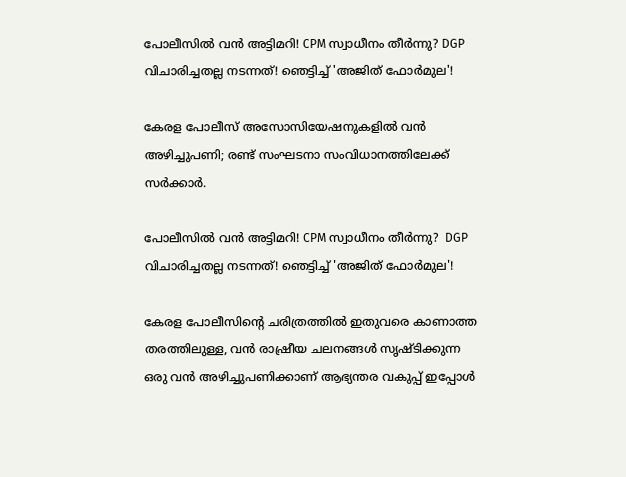പോലീസിൽ വൻ അട്ടിമറി! CPM സ്വാധീനം തീർന്നു? DGP വിചാരിച്ചതല്ല നടന്നത്! ഞെട്ടിച്ച് 'അജിത് ഫോർമുല'!

കേരള പോലീസ് അസോസിയേഷനുകളിൽ വൻ അഴിച്ചുപണി; രണ്ട് സംഘടനാ സംവിധാനത്തിലേക്ക് സർക്കാർ.

പോലീസിൽ വൻ അട്ടിമറി! CPM സ്വാധീനം തീർന്നു?  DGP വിചാരിച്ചതല്ല നടന്നത്! ഞെട്ടിച്ച് 'അജിത് ഫോർമുല'!

കേരള പോലീസിന്റെ ചരിത്രത്തിൽ ഇതുവരെ കാണാത്ത തരത്തിലുള്ള, വൻ രാഷ്രീയ ചലനങ്ങൾ സൃഷ്ടിക്കുന്ന ഒരു വൻ അഴിച്ചുപണിക്കാണ് ആഭ്യന്തര വകുപ്പ് ഇപ്പോൾ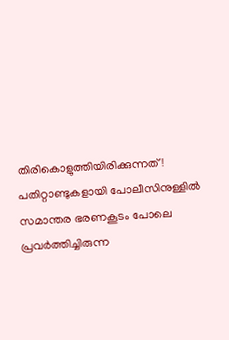തിരികൊളുത്തിയിരിക്കുന്നത്! പതിറ്റാണ്ടുകളായി പോലീസിനുള്ളിൽ സമാന്തര ഭരണകൂടം പോലെ പ്രവർത്തിച്ചിരുന്ന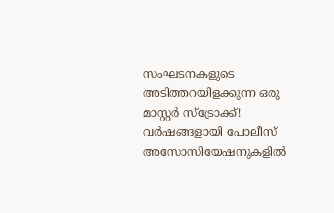സംഘടനകളുടെ അടിത്തറയിളക്കുന്ന ഒരു മാസ്റ്റർ സ്ട്രോക്ക്! വർഷങ്ങളായി പോലീസ് അസോസിയേഷനുകളിൽ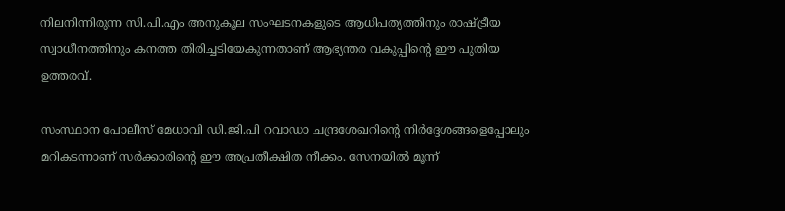നിലനിന്നിരുന്ന സി.പി.എം അനുകൂല സംഘടനകളുടെ ആധിപത്യത്തിനും രാഷ്ട്രീയ സ്വാധീനത്തിനും കനത്ത തിരിച്ചടിയേകുന്നതാണ് ആഭ്യന്തര വകുപ്പിന്റെ ഈ പുതിയ ഉത്തരവ്.

സംസ്ഥാന പോലീസ് മേധാവി ഡി.ജി.പി റവാഡാ ചന്ദ്രശേഖറിന്റെ നിർദ്ദേശങ്ങളെപ്പോലും മറികടന്നാണ് സർക്കാരിന്റെ ഈ അപ്രതീക്ഷിത നീക്കം. സേനയിൽ മൂന്ന്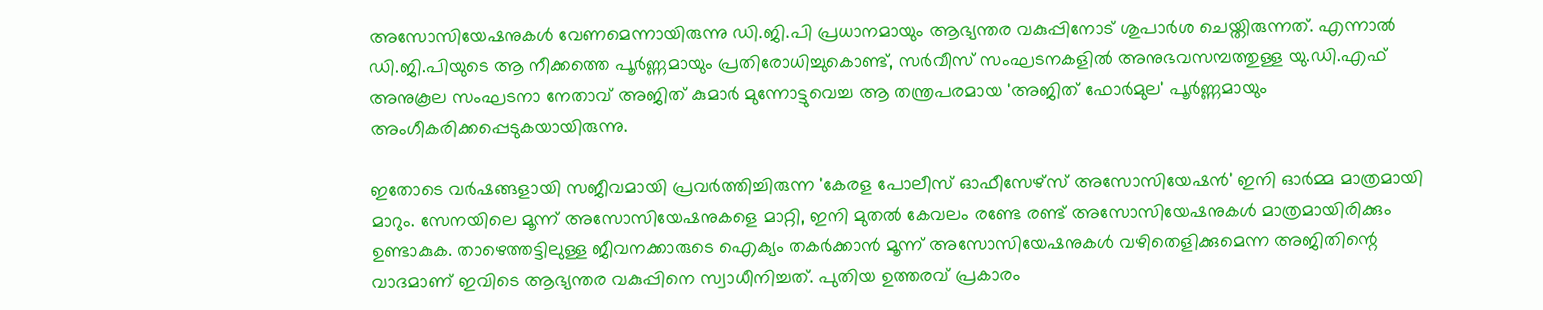അസോസിയേഷനുകൾ വേണമെന്നായിരുന്നു ഡി.ജി.പി പ്രധാനമായും ആഭ്യന്തര വകുപ്പിനോട് ശുപാർശ ചെയ്തിരുന്നത്. എന്നാൽ ഡി.ജി.പിയുടെ ആ നീക്കത്തെ പൂർണ്ണമായും പ്രതിരോധിച്ചുകൊണ്ട്, സർവീസ് സംഘടനകളിൽ അനുഭവസമ്പത്തുള്ള യു.ഡി.എഫ് അനുകൂല സംഘടനാ നേതാവ് അജിത് കുമാർ മുന്നോട്ടുവെച്ച ആ തന്ത്രപരമായ 'അജിത് ഫോർമുല' പൂർണ്ണമായും അംഗീകരിക്കപ്പെടുകയായിരുന്നു.

ഇതോടെ വർഷങ്ങളായി സജീവമായി പ്രവർത്തിച്ചിരുന്ന 'കേരള പോലീസ് ഓഫീസേഴ്‌സ് അസോസിയേഷൻ' ഇനി ഓർമ്മ മാത്രമായി മാറും. സേനയിലെ മൂന്ന് അസോസിയേഷനുകളെ മാറ്റി, ഇനി മുതൽ കേവലം രണ്ടേ രണ്ട് അസോസിയേഷനുകൾ മാത്രമായിരിക്കും ഉണ്ടാകുക. താഴെത്തട്ടിലുള്ള ജീവനക്കാരുടെ ഐക്യം തകർക്കാൻ മൂന്ന് അസോസിയേഷനുകൾ വഴിതെളിക്കുമെന്ന അജിതിന്റെ വാദമാണ് ഇവിടെ ആഭ്യന്തര വകുപ്പിനെ സ്വാധീനിച്ചത്. പുതിയ ഉത്തരവ് പ്രകാരം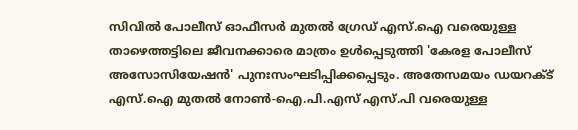സിവിൽ പോലീസ് ഓഫീസർ മുതൽ ഗ്രേഡ് എസ്.ഐ വരെയുള്ള താഴെത്തട്ടിലെ ജീവനക്കാരെ മാത്രം ഉൾപ്പെടുത്തി 'കേരള പോലീസ് അസോസിയേഷൻ' പുനഃസംഘടിപ്പിക്കപ്പെടും. അതേസമയം ഡയറക്ട് എസ്.ഐ മുതൽ നോൺ-ഐ.പി.എസ് എസ്.പി വരെയുള്ള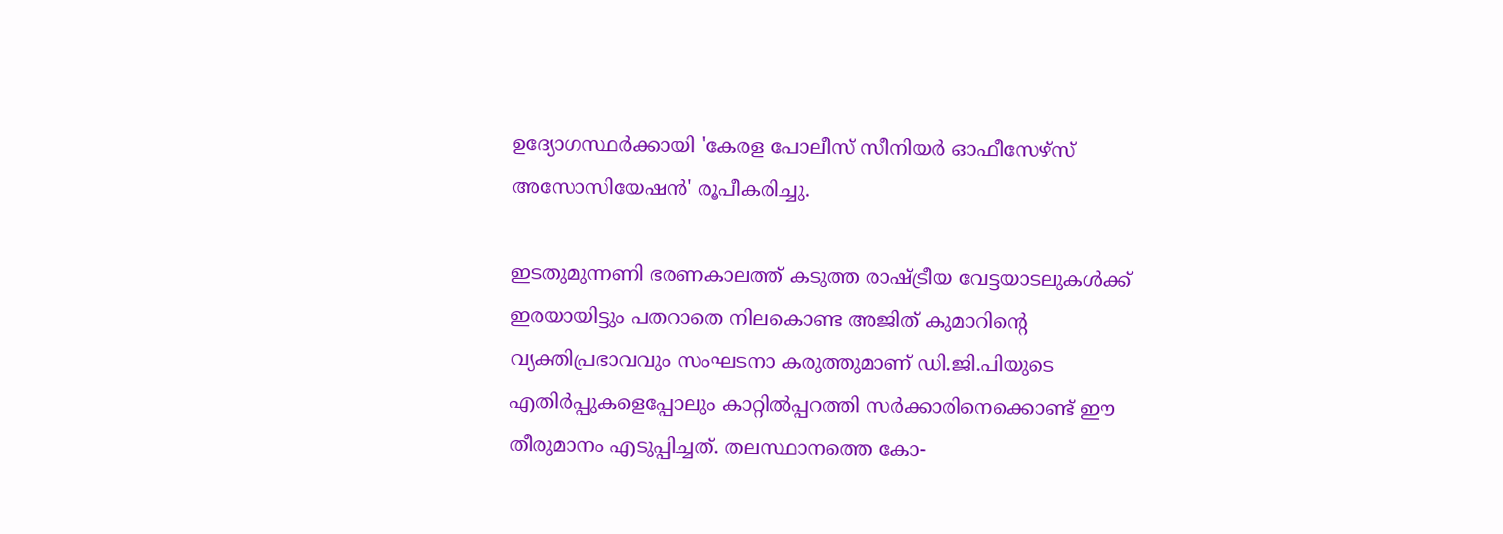ഉദ്യോഗസ്ഥർക്കായി 'കേരള പോലീസ് സീനിയർ ഓഫീസേഴ്‌സ് അസോസിയേഷൻ' രൂപീകരിച്ചു.

ഇടതുമുന്നണി ഭരണകാലത്ത് കടുത്ത രാഷ്ട്രീയ വേട്ടയാടലുകൾക്ക് ഇരയായിട്ടും പതറാതെ നിലകൊണ്ട അജിത് കുമാറിന്റെ വ്യക്തിപ്രഭാവവും സംഘടനാ കരുത്തുമാണ് ഡി.ജി.പിയുടെ എതിർപ്പുകളെപ്പോലും കാറ്റിൽപ്പറത്തി സർക്കാരിനെക്കൊണ്ട് ഈ തീരുമാനം എടുപ്പിച്ചത്. തലസ്ഥാനത്തെ കോ-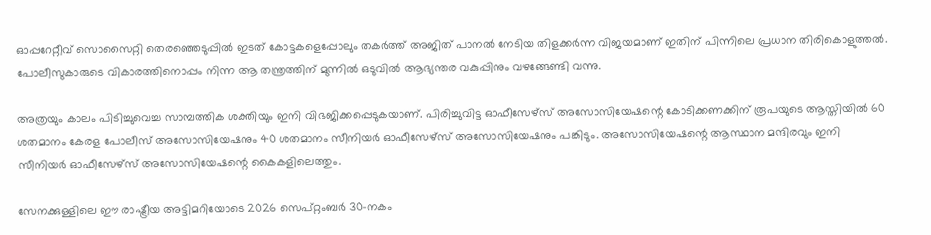ഓപ്പറേറ്റീവ് സൊസൈറ്റി തെരഞ്ഞെടുപ്പിൽ ഇടത് കോട്ടകളെപ്പോലും തകർത്ത് അജിത് പാനൽ നേടിയ തിളക്കർന്ന വിജയമാണ് ഇതിന് പിന്നിലെ പ്രധാന തിരികൊളുത്തൽ. പോലീസുകാരുടെ വികാരത്തിനൊപ്പം നിന്ന ആ തന്ത്രത്തിന് മുന്നിൽ ഒടുവിൽ ആഭ്യന്തര വകുപ്പിനും വഴങ്ങേണ്ടി വന്നു.

അത്രയും കാലം പിടിച്ചുവെച്ച സാമ്പത്തിക ശക്തിയും ഇനി വിഭജിക്കപ്പെടുകയാണ്. പിരിച്ചുവിട്ട ഓഫീസേഴ്‌സ് അസോസിയേഷന്റെ കോടിക്കണക്കിന് രൂപയുടെ ആസ്തിയിൽ 60 ശതമാനം കേരള പോലീസ് അസോസിയേഷനും 40 ശതമാനം സീനിയർ ഓഫീസേഴ്‌സ് അസോസിയേഷനും പങ്കിടും. അസോസിയേഷന്റെ ആസ്ഥാന മന്ദിരവും ഇനി സീനിയർ ഓഫീസേഴ്‌സ് അസോസിയേഷന്റെ കൈകളിലെത്തും.

സേനക്കുള്ളിലെ ഈ രാഷ്ട്രീയ അട്ടിമറിയോടെ 2026 സെപ്റ്റംബർ 30-നകം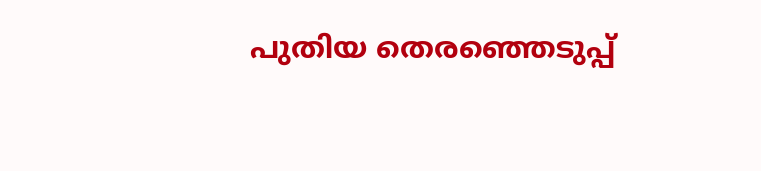പുതിയ തെരഞ്ഞെടുപ്പ്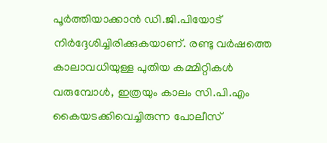പൂർത്തിയാക്കാൻ ഡി.ജി.പിയോട് നിർദ്ദേശിച്ചിരിക്കുകയാണ്. രണ്ടു വർഷത്തെ കാലാവധിയുള്ള പുതിയ കമ്മിറ്റികൾ വരുമ്പോൾ, ഇത്രയും കാലം സി.പി.എം കൈയടക്കിവെച്ചിരുന്ന പോലീസ്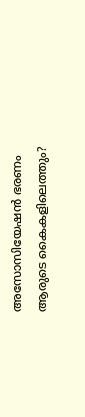അസോസിയേഷൻ ഭരണം ആരുടെ കൈകളിലെത്തും?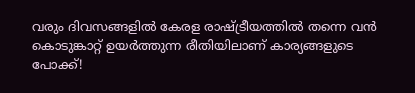വരും ദിവസങ്ങളിൽ കേരള രാഷ്ട്രീയത്തിൽ തന്നെ വൻ കൊടുങ്കാറ്റ് ഉയർത്തുന്ന രീതിയിലാണ് കാര്യങ്ങളുടെ പോക്ക്!